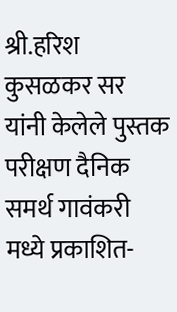श्री.हरिश कुसळकर सर यांनी केलेले पुस्तक परीक्षण दैनिक समर्थ गावंकरी मध्ये प्रकाशित-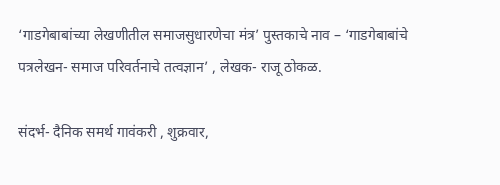‘गाडगेबाबांच्या लेखणीतील समाजसुधारणेचा मंत्र’ पुस्तकाचे नाव – ‘गाडगेबाबांचे पत्रलेखन- समाज परिवर्तनाचे तत्वज्ञान’ , लेखक- राजू ठोकळ.

संदर्भ- दैनिक समर्थ गावंकरी , शुक्रवार,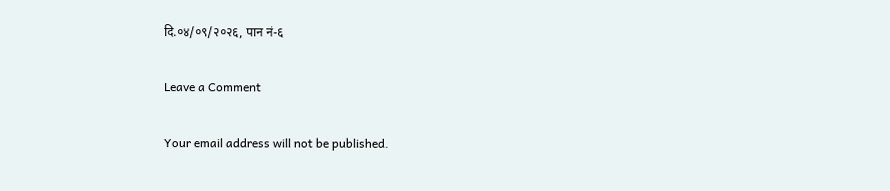दि.०४/०९/२०२६, पान नं-६

Leave a Comment

Your email address will not be published.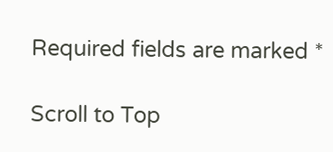Required fields are marked *

Scroll to Top